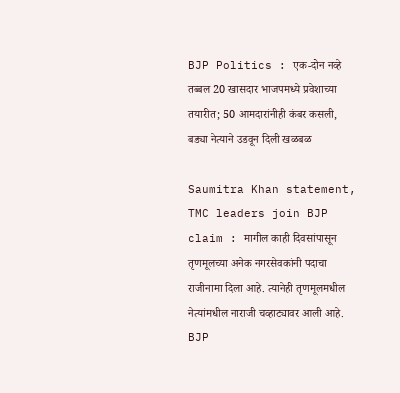BJP Politics : एक-दोन नव्हे तब्बल 20 खासदार भाजपमध्ये प्रवेशाच्या तयारीत; 50 आमदारांनीही कंबर कसली, बड्या नेत्याने उडवून दिली खळबळ

Saumitra Khan statement, TMC leaders join BJP claim : मागील काही दिवसांपासून तृणमूलच्या अनेक नगरसेवकांनी पदाचा राजीनामा दिला आहे. त्यानेही तृणमूलमधील नेत्यांमधील नाराजी चव्हाट्यावर आली आहे.
BJP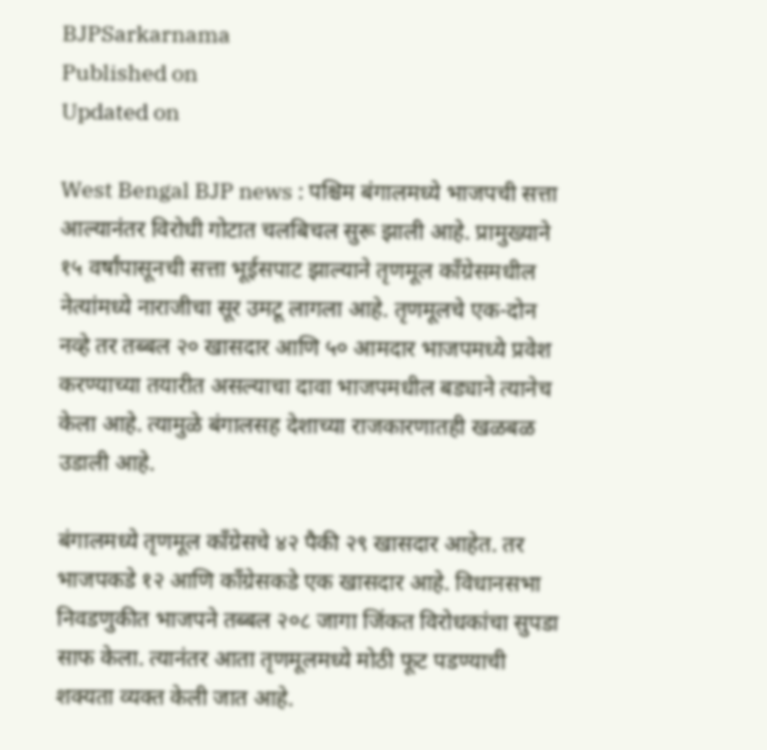BJPSarkarnama
Published on
Updated on

West Bengal BJP news : पश्चिम बंगालमध्ये भाजपची सत्ता आल्यानंतर विरोधी गोटात चलबिचल सुरू झाली आहे. प्रामुख्याने १५ वर्षांपासूनची सत्ता भूईसपाट झाल्याने तृणमूल काँग्रेसमधील नेत्यांमध्ये नाराजीचा सूर उमटू लागला आहे. तृणमूलचे एक-दोन नव्हे तर तब्बल २० खासदार आणि ५० आमदार भाजपमध्ये प्रवेश करण्याच्या तयारीत असल्याचा दावा भाजपमधील बड्याने त्यानेच केला आहे. त्यामुळे बंगालसह देशाच्या राजकारणातही खळबळ उडाली आहे.

बंगालमध्ये तृणमूल काँग्रेसचे ४२ पैकी २९ खासदार आहेत. तर भाजपकडे १२ आणि काँग्रेसकडे एक खासदार आहे. विधानसभा निवडणुकीत भाजपने तब्बल २०८ जागा जिंकत विरोधकांचा सुपडा साफ केला. त्यानंतर आता तृणमूलमध्ये मोठी फूट पडण्याची शक्यता व्यक्त केली जात आहे.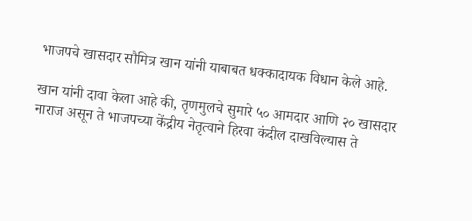भाजपचे खासदार सौमित्र खान यांनी याबाबत धक्कादायक विधान केले आहे.

खान यांनी दावा केला आहे की, तृणमुलचे सुमारे ५० आमदार आणि २० खासदार नाराज असून ते भाजपच्या केंद्रीय नेतृत्वाने हिरवा कंदील दाखविल्यास ते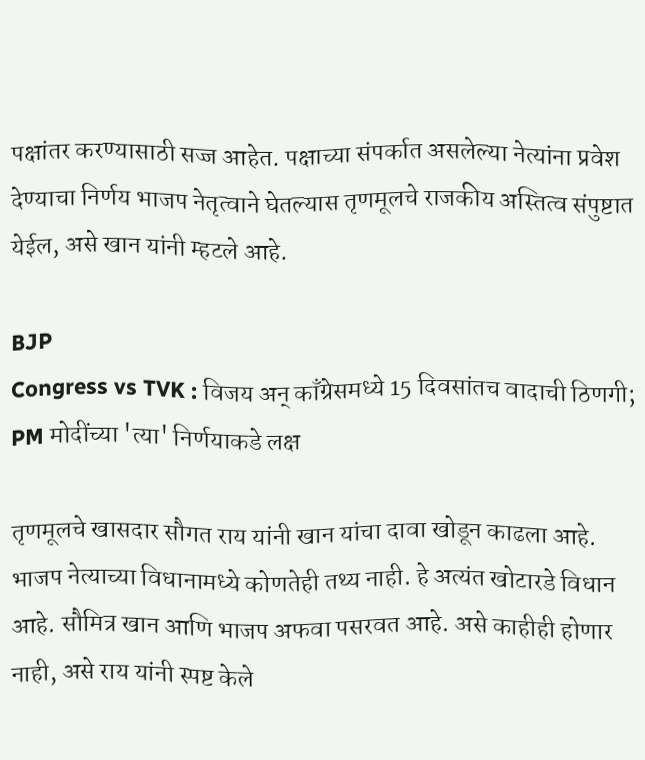पक्षांतर करण्यासाठी सज्ज आहेत. पक्षाच्या संपर्कात असलेल्या नेत्यांना प्रवेश देण्याचा निर्णय भाजप नेतृत्वाने घेतल्यास तृणमूलचे राजकीय अस्तित्व संपुष्टात येईल, असे खान यांनी म्हटले आहे.

BJP
Congress vs TVK : विजय अन् काँग्रेसमध्ये 15 दिवसांतच वादाची ठिणगी; PM मोदींच्या 'त्या' निर्णयाकडे लक्ष

तृणमूलचे खासदार सौगत राय यांनी खान यांचा दावा खोडून काढला आहे. भाजप नेत्याच्या विधानामध्ये कोणतेही तथ्य नाही. हे अत्यंत खोटारडे विधान आहे. सौमित्र खान आणि भाजप अफवा पसरवत आहे. असे काहीही होणार नाही, असे राय यांनी स्पष्ट केले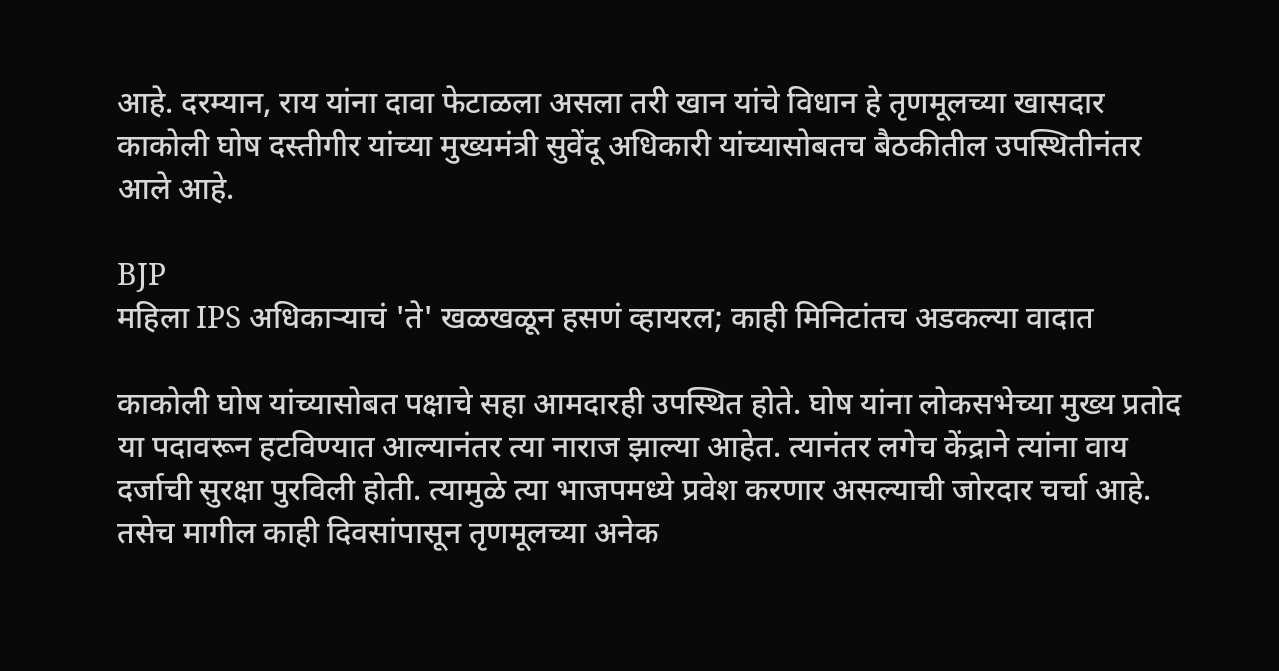आहे. दरम्यान, राय यांना दावा फेटाळला असला तरी खान यांचे विधान हे तृणमूलच्या खासदार काकोली घोष दस्तीगीर यांच्या मुख्यमंत्री सुवेंदू अधिकारी यांच्यासोबतच बैठकीतील उपस्थितीनंतर आले आहे.

BJP
महिला IPS अधिकाऱ्याचं 'ते' खळखळून हसणं व्हायरल; काही मिनिटांतच अडकल्या वादात

काकोली घोष यांच्यासोबत पक्षाचे सहा आमदारही उपस्थित होते. घोष यांना लोकसभेच्या मुख्य प्रतोद या पदावरून हटविण्यात आल्यानंतर त्या नाराज झाल्या आहेत. त्यानंतर लगेच केंद्राने त्यांना वाय दर्जाची सुरक्षा पुरविली होती. त्यामुळे त्या भाजपमध्ये प्रवेश करणार असल्याची जोरदार चर्चा आहे. तसेच मागील काही दिवसांपासून तृणमूलच्या अनेक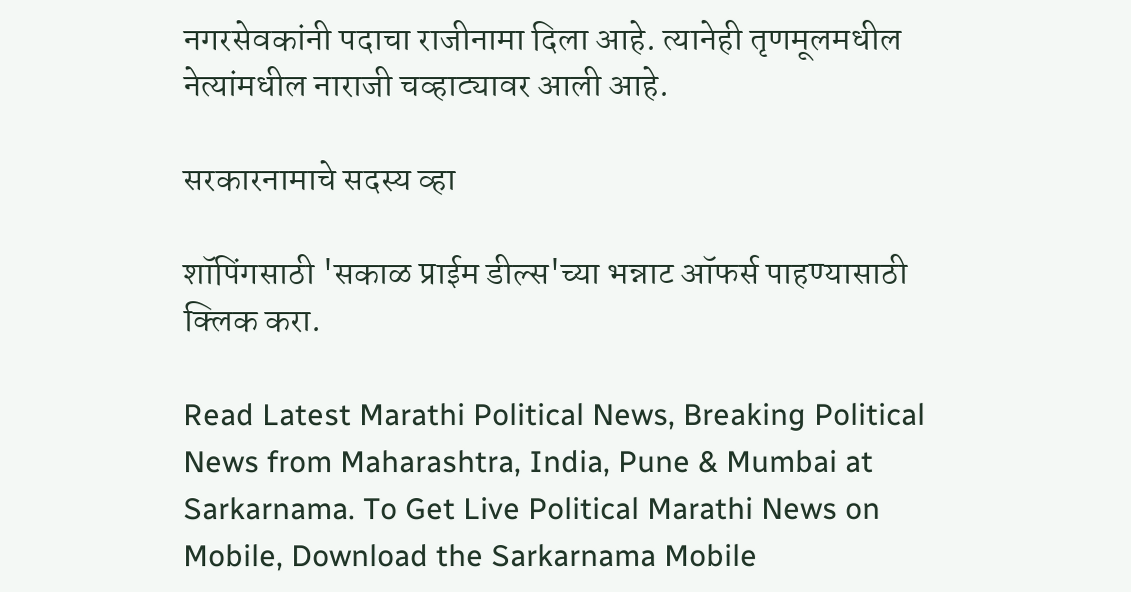नगरसेवकांनी पदाचा राजीनामा दिला आहे. त्यानेही तृणमूलमधील नेत्यांमधील नाराजी चव्हाट्यावर आली आहे.

सरकारनामाचे सदस्य व्हा

शॉपिंगसाठी 'सकाळ प्राईम डील्स'च्या भन्नाट ऑफर्स पाहण्यासाठी क्लिक करा.

Read Latest Marathi Political News, Breaking Political News from Maharashtra, India, Pune & Mumbai at Sarkarnama. To Get Live Political Marathi News on Mobile, Download the Sarkarnama Mobile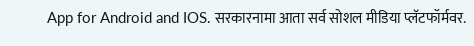App for Android and IOS. सरकारनामा आता सर्व सोशल मीडिया प्लॅटफॉर्मवर.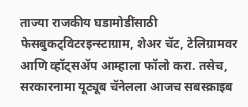ताज्या राजकीय घडामोडींसाठी फेसबुकट्विटरइन्स्टाग्राम, शेअर चॅट, टेलिग्रामवर आणि व्हॉट्सॲप आम्हाला फॉलो करा. तसेच, सरकारनामा यूट्यूब चॅनेलला आजच सबस्क्राइब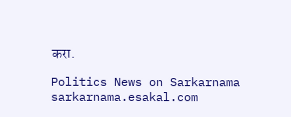करा.

Politics News on Sarkarnama
sarkarnama.esakal.com